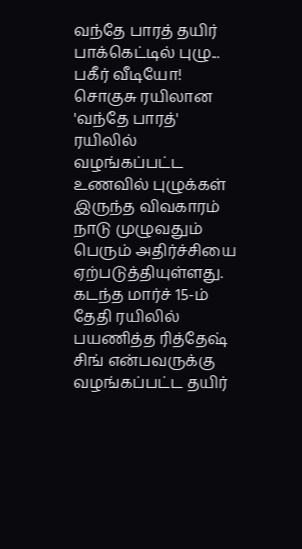வந்தே பாரத் தயிர் பாக்கெட்டில் புழு... பகீர் வீடியோ!
சொகுசு ரயிலான 'வந்தே பாரத்' ரயிலில் வழங்கப்பட்ட உணவில் புழுக்கள் இருந்த விவகாரம் நாடு முழுவதும் பெரும் அதிர்ச்சியை ஏற்படுத்தியுள்ளது. கடந்த மார்ச் 15-ம் தேதி ரயிலில் பயணித்த ரித்தேஷ் சிங் என்பவருக்கு வழங்கப்பட்ட தயிர்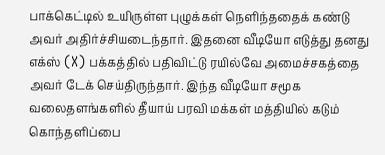பாக்கெட்டில் உயிருள்ள புழுக்கள் நெளிந்ததைக் கண்டு அவர் அதிர்ச்சியடைந்தார். இதனை வீடியோ எடுத்து தனது எக்ஸ் (X) பக்கத்தில் பதிவிட்டு ரயில்வே அமைச்சகத்தை அவர் டேக் செய்திருந்தார். இந்த வீடியோ சமூக வலைதளங்களில் தீயாய் பரவி மக்கள் மத்தியில் கடும் கொந்தளிப்பை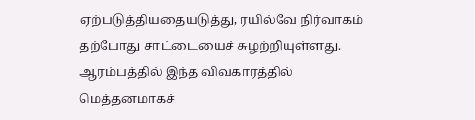ஏற்படுத்தியதையடுத்து, ரயில்வே நிர்வாகம் தற்போது சாட்டையைச் சுழற்றியுள்ளது.
ஆரம்பத்தில் இந்த விவகாரத்தில் மெத்தனமாகச்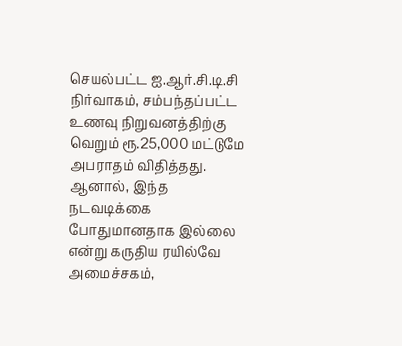செயல்பட்ட ஐ.ஆர்.சி.டி.சி நிர்வாகம், சம்பந்தப்பட்ட உணவு நிறுவனத்திற்கு வெறும் ரூ.25,000 மட்டுமே அபராதம் விதித்தது. ஆனால், இந்த நடவடிக்கை போதுமானதாக இல்லை என்று கருதிய ரயில்வே அமைச்சகம்,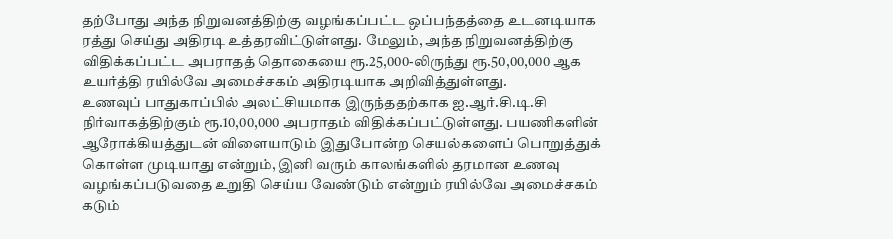தற்போது அந்த நிறுவனத்திற்கு வழங்கப்பட்ட ஒப்பந்தத்தை உடனடியாக ரத்து செய்து அதிரடி உத்தரவிட்டுள்ளது. மேலும், அந்த நிறுவனத்திற்கு விதிக்கப்பட்ட அபராதத் தொகையை ரூ.25,000-லிருந்து ரூ.50,00,000 ஆக உயர்த்தி ரயில்வே அமைச்சகம் அதிரடியாக அறிவித்துள்ளது.
உணவுப் பாதுகாப்பில் அலட்சியமாக இருந்ததற்காக ஐ.ஆர்.சி.டி.சி நிர்வாகத்திற்கும் ரூ.10,00,000 அபராதம் விதிக்கப்பட்டுள்ளது. பயணிகளின் ஆரோக்கியத்துடன் விளையாடும் இதுபோன்ற செயல்களைப் பொறுத்துக் கொள்ள முடியாது என்றும், இனி வரும் காலங்களில் தரமான உணவு வழங்கப்படுவதை உறுதி செய்ய வேண்டும் என்றும் ரயில்வே அமைச்சகம் கடும்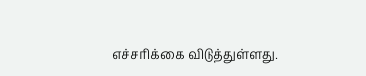எச்சரிக்கை விடுத்துள்ளது.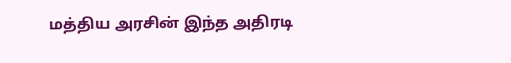மத்திய அரசின் இந்த அதிரடி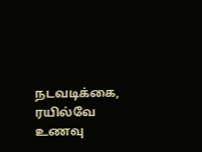நடவடிக்கை, ரயில்வே உணவு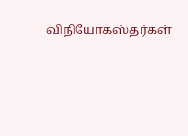விநியோகஸ்தர்கள்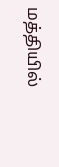மத்தியில்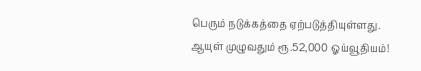பெரும் நடுக்கத்தை ஏற்படுத்தியுள்ளது.
ஆயுள் முழுவதும் ரூ.52,000 ஓய்வூதியம்!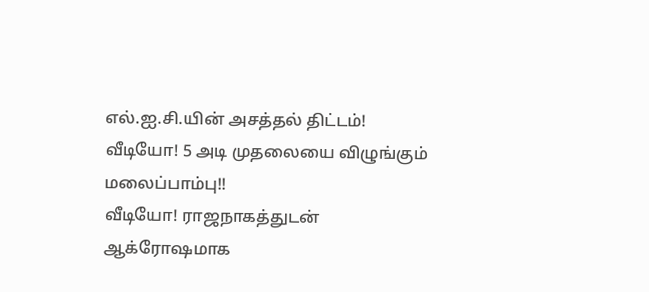எல்.ஐ.சி.யின் அசத்தல் திட்டம்!
வீடியோ! 5 அடி முதலையை விழுங்கும் மலைப்பாம்பு!!
வீடியோ! ராஜநாகத்துடன் ஆக்ரோஷமாக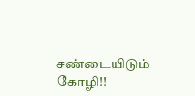சண்டையிடும் கோழி!!